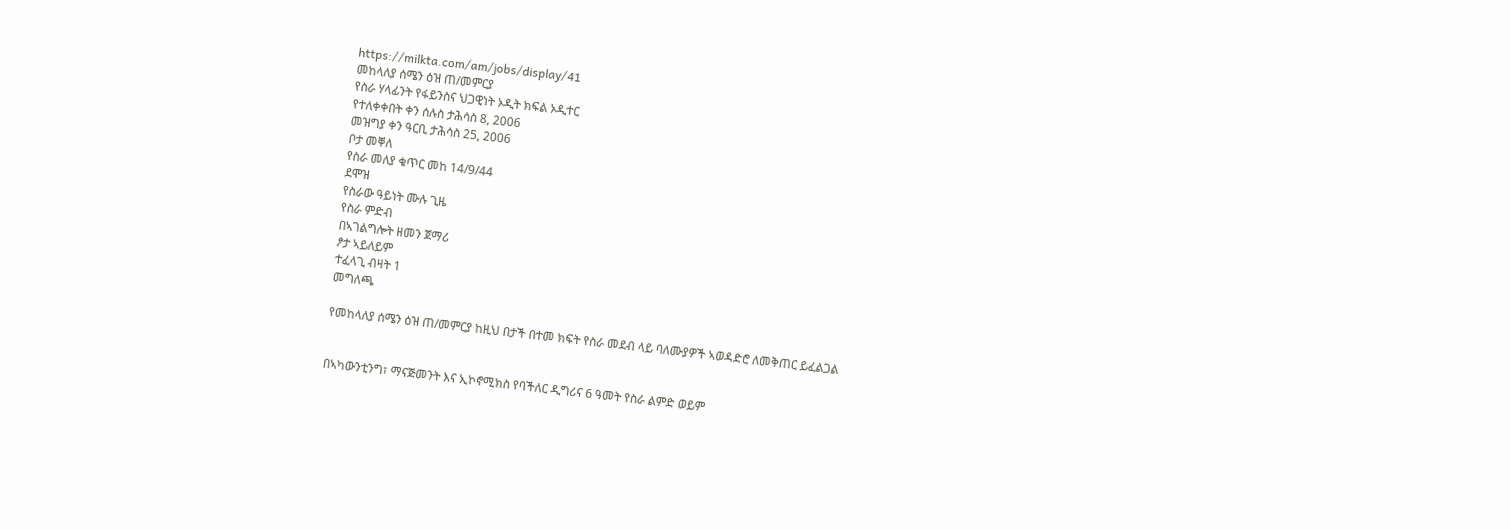https://milkta.com/am/jobs/display/41
መከላለያ ሰሜን ዕዝ ጠ/መምርያ
የስራ ሃላፊንት የፋይንስና ህጋዊነት ኦዲት ክፍል ኦዲተር
የተለቀቀበት ቀን ሰሉስ ታሕሳስ 8, 2006
መዝግያ ቀን ዓርቢ ታሕሳስ 25, 2006
ቦታ መቐለ
የስራ መለያ ቁጥር መከ 14/9/44
ደሞዝ
የስራው ዓይነት ሙሉ ጊዜ
የስራ ምድብ
በኣገልግሎት ዘመን ጀማሪ
ፆታ ኣይለይም
ተፈላጊ ብዛት 1
መግለጫ

የመከላለያ ሰሜን ዕዝ ጠ/መምርያ ከዚህ በታች በተመ ክፍት የስራ መደብ ላይ ባለሙያዎች ኣወዳድሮ ለመቅጠር ይፈልጋል


በኣካውንቲንግ፣ ማናጅመንት እና ኢኮኖሚክስ የባችለር ዲግሪና 6 ዓመት የስራ ልምድ ወይም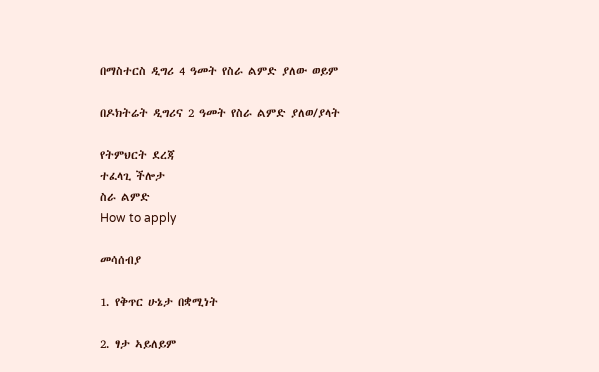በማስተርስ ዲግሪ 4 ዓመት የስራ ልምድ ያለው ወይም

በዶክትሬት ዲግሪና 2 ዓመት የስራ ልምድ ያለወ/ያላት

የትምህርት ደረጃ
ተፈላጊ ችሎታ
ስራ ልምድ
How to apply

መሳሰብያ

1. የቅጥር ሁኔታ በቋሚነት

2. ፃታ ኣይለይም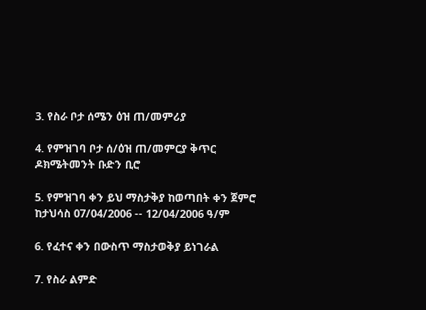3. የስራ ቦታ ሰሜን ዕዝ ጠ/መምሪያ

4. የምዝገባ ቦታ ሰ/ዕዝ ጠ/መምርያ ቅጥር ዶክሜትመንት ቡድን ቢሮ

5. የምዝገባ ቀን ይህ ማስታቅያ ከወጣበት ቀን ጀምሮ ከታህሳስ 07/04/2006 -- 12/04/2006 ዓ/ም

6. የፈተና ቀን በውስጥ ማስታወቅያ ይነገራል

7. የስራ ልምድ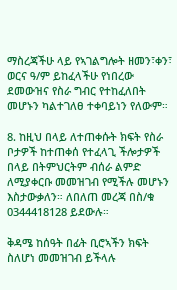ማስረጃችሁ ላይ የኣገልግሎት ዘመን፣ቀን፣ ወርና ዓ/ም ይከፈላችሁ የነበረው ደመውዝና የስራ ግብር የተከፈለበት መሆኑን ካልተገለፀ ተቀባይነን የለውም።

8. ከዚህ በላይ ለተጠቀሱት ክፍት የስራ ቦታዎች ከተጠቀሰ የተፈላጊ ችሎታዎች በላይ በትምህርትም ብሰራ ልምድ ለሚያቀርቡ መመዝገብ የሚችሉ መሆኑን እስታውቃለን። ለበለጠ መረጃ በስ/ቁ 0344418128 ይደውሉ።

ቅዳሜ ከሰዓት በፊት ቢሮኣችን ክፍት ስለሆነ መመዝገብ ይችላሉ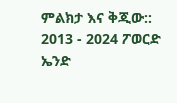ምልክታ እና ቅጂው:: 2013 - 2024 ፖወርድ ኤንድ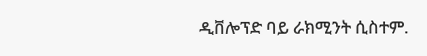ዲቨሎፕድ ባይ ራክሚንት ሲስተም.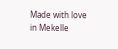Made with love in Mekelle